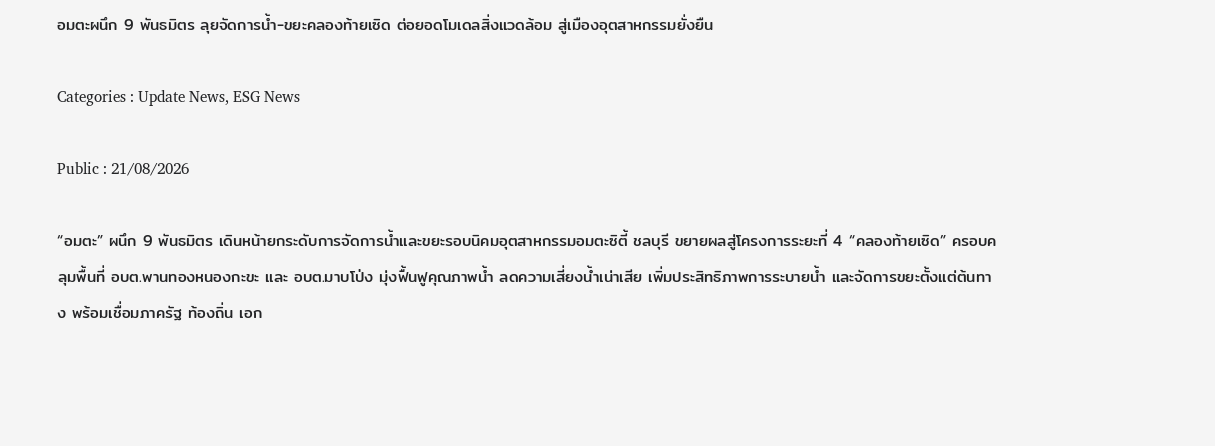อมตะผนึก 9 พันธมิตร ลุยจัดการน้ำ-ขยะคลองท้ายเซิด ต่อยอดโมเดลสิ่งแวดล้อม สู่เมืองอุตสาหกรรมยั่งยืน

Categories : Update News, ESG News

Public : 21/08/2026

“อมตะ” ผนึก 9 พันธมิตร เดินหน้ายกระดับการจัดการน้ำและขยะรอบนิคมอุตสาหกรรมอมตะซิตี้ ชลบุรี ขยายผลสู่โครงการระยะที่ 4 “คลองท้ายเซิด” ครอบคลุมพื้นที่ อบต.พานทองหนองกะขะ และ อบต.มาบโป่ง มุ่งฟื้นฟูคุณภาพน้ำ ลดความเสี่ยงน้ำเน่าเสีย เพิ่มประสิทธิภาพการระบายน้ำ และจัดการขยะตั้งแต่ต้นทาง พร้อมเชื่อมภาครัฐ ท้องถิ่น เอก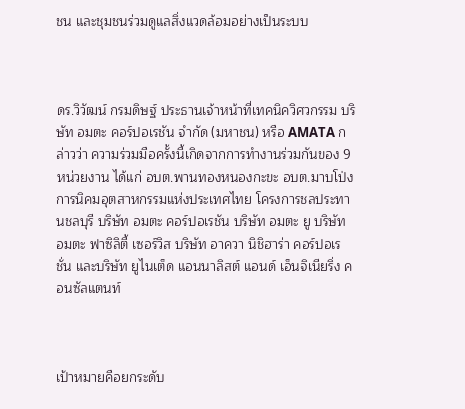ชน และชุมชนร่วมดูแลสิ่งแวดล้อมอย่างเป็นระบบ



ดร.วิวัฒน์ กรมดิษฐ์ ประธานเจ้าหน้าที่เทคนิควิศวกรรม บริษัท อมตะ คอร์ปอเรชัน จำกัด (มหาชน) หรือ AMATA กล่าวว่า ความร่วมมือครั้งนี้เกิดจากการทำงานร่วมกันของ 9 หน่วยงาน ได้แก่ อบต.พานทองหนองกะขะ อบต.มาบโป่ง การนิคมอุตสาหกรรมแห่งประเทศไทย โครงการชลประทานชลบุรี บริษัท อมตะ คอร์ปอเรชัน บริษัท อมตะ ยู บริษัท อมตะ ฟาซิลิตี้ เซอร์วิส บริษัท อาควา นิชิฮาร่า คอร์ปอเรชั่น และบริษัท ยูไนเต็ด แอนนาลิสต์ แอนด์ เอ็นจิเนียริ่ง คอนซัลแตนท์



เป้าหมายคือยกระดับ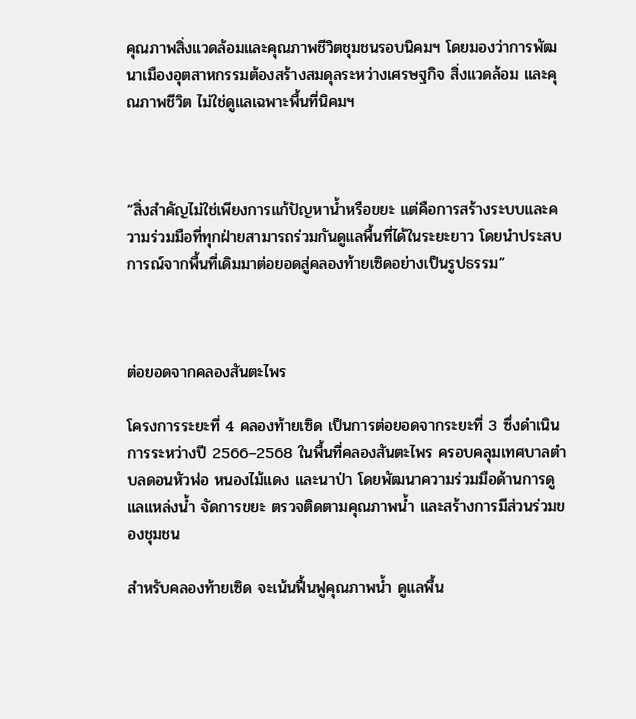คุณภาพสิ่งแวดล้อมและคุณภาพชีวิตชุมชนรอบนิคมฯ โดยมองว่าการพัฒนาเมืองอุตสาหกรรมต้องสร้างสมดุลระหว่างเศรษฐกิจ สิ่งแวดล้อม และคุณภาพชีวิต ไม่ใช่ดูแลเฉพาะพื้นที่นิคมฯ



“สิ่งสำคัญไม่ใช่เพียงการแก้ปัญหาน้ำหรือขยะ แต่คือการสร้างระบบและความร่วมมือที่ทุกฝ่ายสามารถร่วมกันดูแลพื้นที่ได้ในระยะยาว โดยนำประสบการณ์จากพื้นที่เดิมมาต่อยอดสู่คลองท้ายเซิดอย่างเป็นรูปธรรม”



ต่อยอดจากคลองสันตะไพร

โครงการระยะที่ 4 คลองท้ายเซิด เป็นการต่อยอดจากระยะที่ 3 ซึ่งดำเนินการระหว่างปี 2566–2568 ในพื้นที่คลองสันตะไพร ครอบคลุมเทศบาลตำบลดอนหัวฬ่อ หนองไม้แดง และนาป่า โดยพัฒนาความร่วมมือด้านการดูแลแหล่งน้ำ จัดการขยะ ตรวจติดตามคุณภาพน้ำ และสร้างการมีส่วนร่วมของชุมชน

สำหรับคลองท้ายเซิด จะเน้นฟื้นฟูคุณภาพน้ำ ดูแลพื้น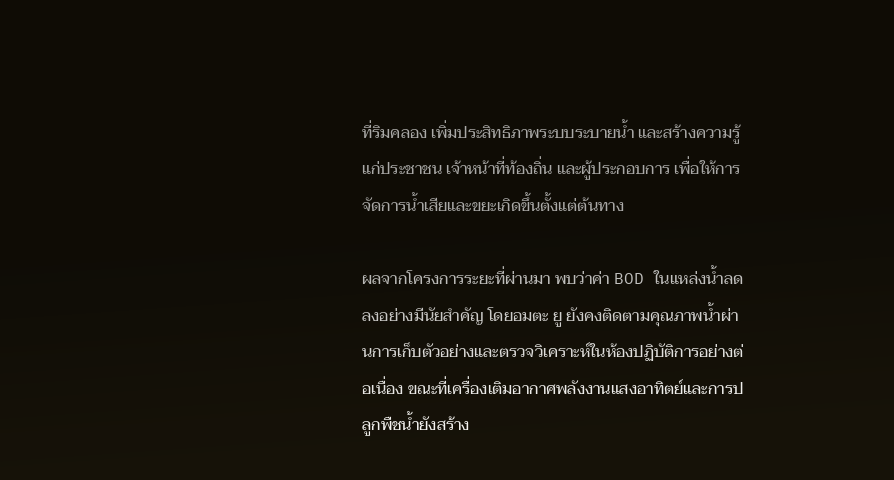ที่ริมคลอง เพิ่มประสิทธิภาพระบบระบายน้ำ และสร้างความรู้แก่ประชาชน เจ้าหน้าที่ท้องถิ่น และผู้ประกอบการ เพื่อให้การจัดการน้ำเสียและขยะเกิดขึ้นตั้งแต่ต้นทาง

ผลจากโครงการระยะที่ผ่านมา พบว่าค่า BOD ในแหล่งน้ำลดลงอย่างมีนัยสำคัญ โดยอมตะ ยู ยังคงติดตามคุณภาพน้ำผ่านการเก็บตัวอย่างและตรวจวิเคราะห์ในห้องปฏิบัติการอย่างต่อเนื่อง ขณะที่เครื่องเติมอากาศพลังงานแสงอาทิตย์และการปลูกพืชน้ำยังสร้าง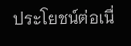ประโยชน์ต่อเนื่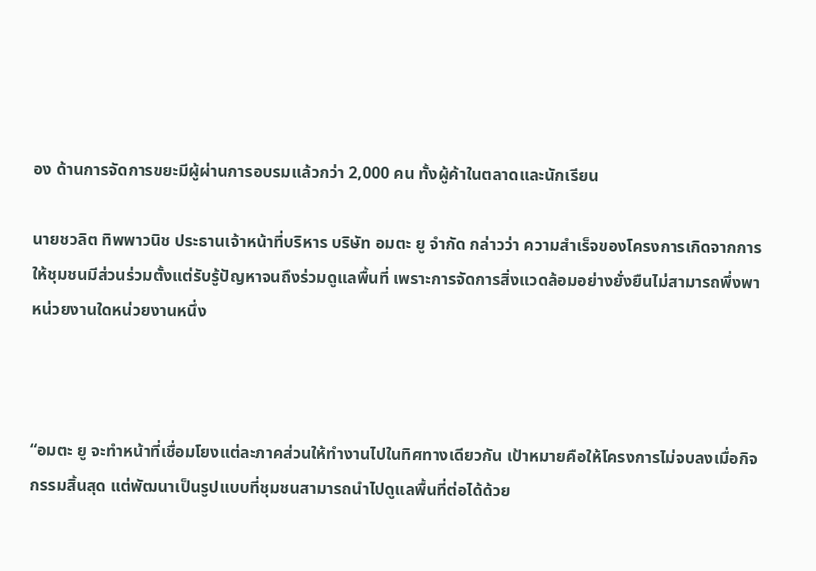อง ด้านการจัดการขยะมีผู้ผ่านการอบรมแล้วกว่า 2,000 คน ทั้งผู้ค้าในตลาดและนักเรียน

นายชวลิต ทิพพาวนิช ประธานเจ้าหน้าที่บริหาร บริษัท อมตะ ยู จำกัด กล่าวว่า ความสำเร็จของโครงการเกิดจากการให้ชุมชนมีส่วนร่วมตั้งแต่รับรู้ปัญหาจนถึงร่วมดูแลพื้นที่ เพราะการจัดการสิ่งแวดล้อมอย่างยั่งยืนไม่สามารถพึ่งพาหน่วยงานใดหน่วยงานหนึ่ง



“อมตะ ยู จะทำหน้าที่เชื่อมโยงแต่ละภาคส่วนให้ทำงานไปในทิศทางเดียวกัน เป้าหมายคือให้โครงการไม่จบลงเมื่อกิจกรรมสิ้นสุด แต่พัฒนาเป็นรูปแบบที่ชุมชนสามารถนำไปดูแลพื้นที่ต่อได้ด้วย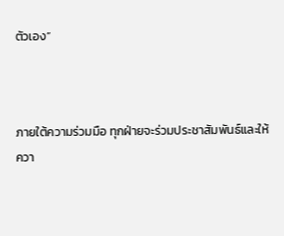ตัวเอง”



ภายใต้ความร่วมมือ ทุกฝ่ายจะร่วมประชาสัมพันธ์และให้ควา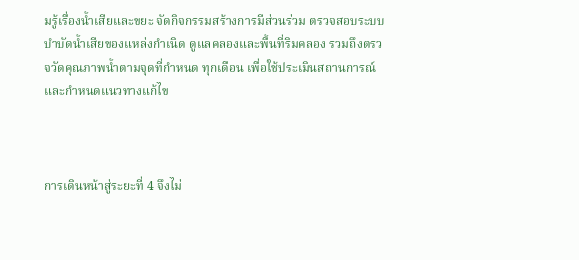มรู้เรื่องน้ำเสียและขยะ จัดกิจกรรมสร้างการมีส่วนร่วม ตรวจสอบระบบบำบัดน้ำเสียของแหล่งกำเนิด ดูแลคลองและพื้นที่ริมคลอง รวมถึงตรวจวัดคุณภาพน้ำตามจุดที่กำหนด ทุกเดือน เพื่อใช้ประเมินสถานการณ์และกำหนดแนวทางแก้ไข



การเดินหน้าสู่ระยะที่ 4 จึงไม่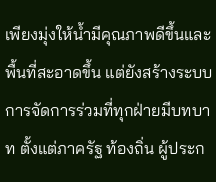เพียงมุ่งให้น้ำมีคุณภาพดีขึ้นและพื้นที่สะอาดขึ้น แต่ยังสร้างระบบการจัดการร่วมที่ทุกฝ่ายมีบทบาท ตั้งแต่ภาครัฐ ท้องถิ่น ผู้ประก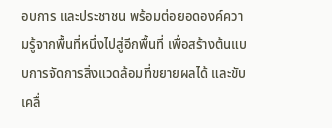อบการ และประชาชน พร้อมต่อยอดองค์ความรู้จากพื้นที่หนึ่งไปสู่อีกพื้นที่ เพื่อสร้างต้นแบบการจัดการสิ่งแวดล้อมที่ขยายผลได้ และขับเคลื่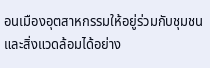อนเมืองอุตสาหกรรมให้อยู่ร่วมกับชุมชนและสิ่งแวดล้อมได้อย่าง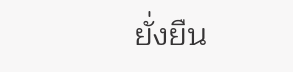ยั่งยืน